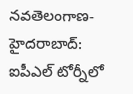నవతెలంగాణ-హైదరాబాద్: ఐపీఎల్ టోర్నీలో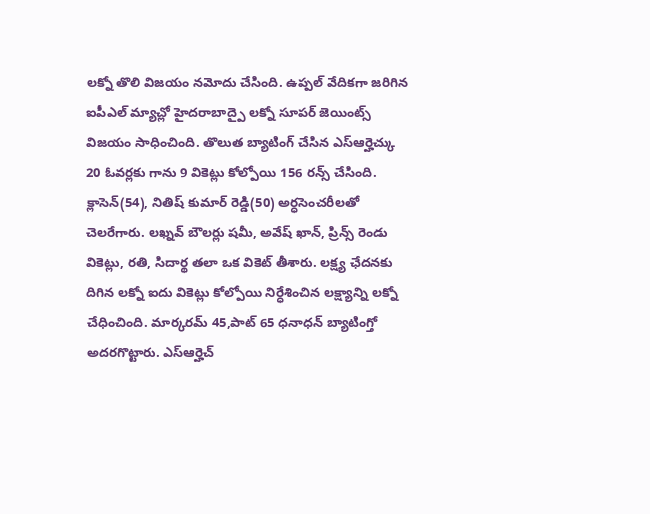లక్నో తొలి విజయం నమోదు చేసింది. ఉప్పల్ వేదికగా జరిగిన ఐపీఎల్ మ్యాచ్లో హైదరాబాద్పై లక్నో సూపర్ జెయింట్స్ విజయం సాధించింది. తొలుత బ్యాటింగ్ చేసిన ఎస్ఆర్హెచ్కు 20 ఓవర్లకు గాను 9 వికెట్లు కోల్పోయి 156 రన్స్ చేసింది. క్లాసెన్(54), నితిష్ కుమార్ రెడ్డి(50) అర్ధసెంచరీలతో చెలరేగారు. లఖ్నవ్ బౌలర్లు షమీ, అవేష్ ఖాన్, ప్రిన్స్ రెండు వికెట్లు, రతి, సిదార్థ తలా ఒక వికెట్ తీశారు. లక్ష్య ఛేదనకు దిగిన లక్నో ఐదు వికెట్లు కోల్పోయి నిర్ధేశించిన లక్ష్యాన్ని లక్నో చేధించింది. మార్కరమ్ 45,పాట్ 65 ధనాధన్ బ్యాటింగ్తో అదరగొట్టారు. ఎస్ఆర్హెచ్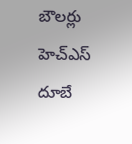బౌలర్లు హెచ్ఎస్ దూబే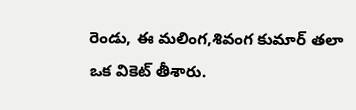రెండు, ఈ మలింగ,శివంగ కుమార్ తలా ఒక వికెట్ తీశారు.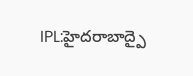IPL:హైదరాబాద్పై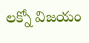లక్నో విజయం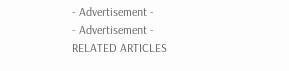- Advertisement -
- Advertisement -
RELATED ARTICLES